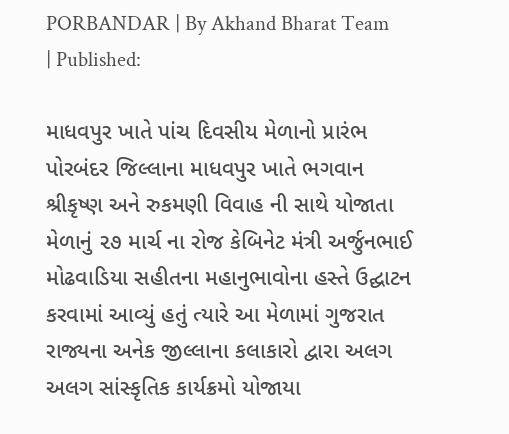PORBANDAR | By Akhand Bharat Team | Published:

માધવપુર ખાતે પાંચ દિવસીય મેળાનો પ્રારંભ
પોરબંદર જિલ્લાના માધવપુર ખાતે ભગવાન શ્રીકૃષ્ણ અને રુકમણી વિવાહ ની સાથે યોજાતા મેળાનું ૨૭ માર્ચ ના રોજ કેબિનેટ મંત્રી અર્જુનભાઈ મોઢવાડિયા સહીતના મહાનુભાવોના હસ્તે ઉદ્ઘાટન કરવામાં આવ્યું હતું ત્યારે આ મેળામાં ગુજરાત રાજ્યના અનેક જીલ્લાના કલાકારો દ્વારા અલગ અલગ સાંસ્કૃતિક કાર્યક્રમો યોજાયા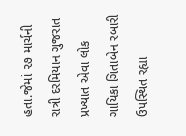હતા.જેમાં ૨૭ માર્ચની રાત્રી દરમિયાન ગુજરાત પ્રખ્યાત એવા લોક ગાયિકા ગિતાબેન રબારી ઉપસ્થિત રહ્યા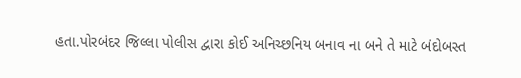હતા.પોરબંદર જિલ્લા પોલીસ દ્વારા કોઈ અનિચ્છનિય બનાવ ના બને તે માટે બંદોબસ્ત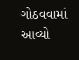ગોઠવવામાં આવ્યો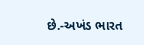છે.-અખંડ ભારત